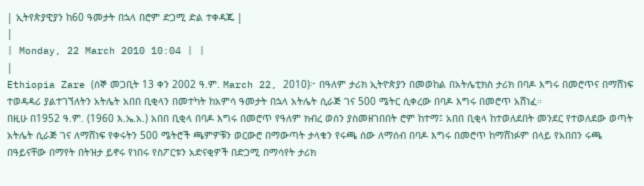| ኢትየጵያዊያን ከ60 ዓመታት በኋላ በሮም ድጋሚ ድል ተቀዳጁ |
|
| Monday, 22 March 2010 10:04 | |
|
Ethiopia Zare (ሰኞ መጋቢት 13 ቀን 2002 ዓ.ም. March 22, 2010)፦ በዓለም ታሪክ ኢትዮጵያን በመወከል በአትሌቲክስ ታሪክ በባዶ እግሩ በመሮጥና በማሸነፍ ተወዳዳሪ ያልተገኘለትን አትሌት አበበ ቢቂላን በመተካት ከአምሳ ዓመታት በኋላ አትሌት ሲራጅ ገና 500 ሜትር ሲቀረው በባዶ እግሩ በመሮጥ አሸነፈ።
በዚሁ በ1952 ዓ.ም. (1960 እ.ኤ.አ.) አበበ ቢቂላ በባዶ እግሩ በመሮጥ የዓለም ክብረ ወሰን ያስመዘገበበት ሮም ከተማ፤ አበበ ቢቂላ ከተወለደበት መንደር የተወለደው ወጣት አትሌት ሲራጅ ገና ለማሸነፍ የቀሩትን 500 ሜትሮች ጫምዎቹን ወርውሮ በማውጣት ታላቁን የሩጫ ሰው ለማሰብ በባዶ እግሩ በመሮጥ ከማሸነፉም በላይ የአበበን ሩጫ በዓይናቸው በማየት በትዝታ ይኖሩ የነበሩ የስፖርቱን አድናቂዎች በድጋሚ በማሳየት ታሪክ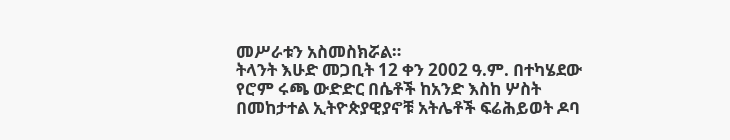መሥራቱን አስመስክሯል።
ትላንት እሁድ መጋቢት 12 ቀን 2002 ዓ.ም. በተካሄደው የሮም ሩጫ ውድድር በሴቶች ከአንድ እስከ ሦስት በመከታተል ኢትዮጵያዊያኖቹ አትሌቶች ፍሬሕይወት ዶባ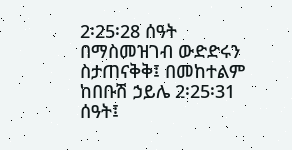2፡25፡28 ሰዓት በማስመዝገብ ውድድሩን ስታጠናቅቅ፤ በመከተልም ከበቡሽ ኃይሌ 2፡25፡31 ሰዓት፤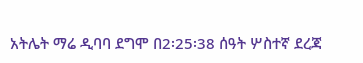አትሌት ማሬ ዲባባ ደግሞ በ2፡25፡38 ሰዓት ሦስተኛ ደረጃ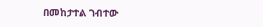በመከታተል ገብተው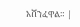አሸንፈዋል። |